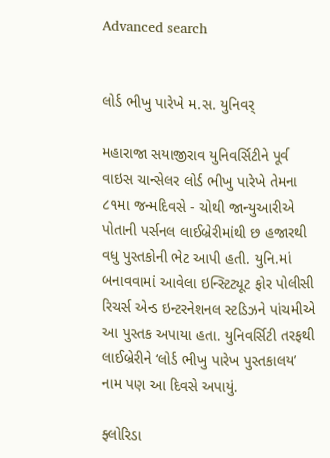Advanced search


લોર્ડ ભીખુ પારેખે મ.સ. યુનિવર્

મહારાજા સયાજીરાવ યુનિવર્સિટીને પૂર્વ વાઇસ ચાન્સેલર લોર્ડ ભીખુ પારેખે તેમના ૮૧મા જન્મદિવસે - ચોથી જાન્યુઆરીએ પોતાની પર્સનલ લાઈબ્રેરીમાંથી છ હજારથી વધુ પુસ્તકોની ભેટ આપી હતી. યુનિ.માં બનાવવામાં આવેલા ઇન્સ્ટિટ્યૂટ ફોર પોલીસી રિચર્સ એન્ડ ઇન્ટરનેશનલ સ્ટડિઝને પાંચમીએ આ પુસ્તક અપાયા હતા. યુનિવર્સિટી તરફથી લાઈબ્રેરીને ‘લોર્ડ ભીખુ પારેખ પુસ્તકાલય’ નામ પણ આ દિવસે અપાયું.

ફ્લોરિડા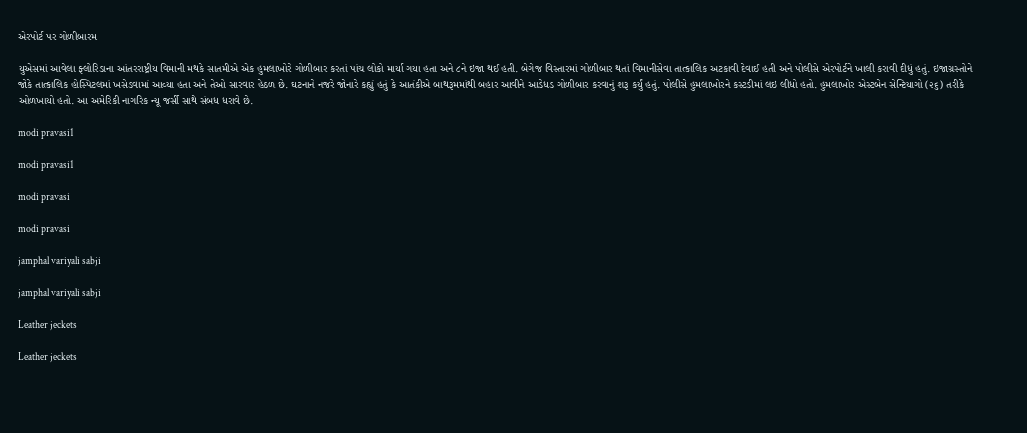એરપોર્ટ પર ગોળીબારમ

યુએસમાં આવેલા ફ્લોરિડાના આંતરરાષ્ટ્રીય વિમાની મથકે સાતમીએ એક હુમલાખોરે ગોળીબાર કરતાં પાંચ લોકો માર્યા ગયા હતા અને ૮ને ઇજા થઈ હતી. બેગેજ વિસ્તારમાં ગોળીબાર થતાં વિમાનીસેવા તાત્કાલિક અટકાવી દેવાઈ હતી અને પોલીસે એરપોર્ટને ખાલી કરાવી દીધું હતું. ઇજાગ્રસ્તોને જોકે તાત્કાલિક હોસ્પિટલમાં ખસેડવામાં આવ્યા હતા અને તેઓ સારવાર હેઠળ છે. ઘટનાને નજરે જોનારે કહ્યું હતું કે આતંકીએ બાથરૂમમાંથી બહાર આવીને આડેધડ ગોળીબાર કરવાનું શરૂ કર્યું હતું. પોલીસે હુમલાખોરને કસ્ટડીમાં લઇ લીધો હતો. હુમલાખોર એસ્ટબેન સેન્ટિયાગો (૨૬) તરીકે ઓળખાયો હતો. આ અમેરિકી નાગરિક ન્યૂ જર્સી સાથે સંબધ ધરાવે છે.

modi pravasi1

modi pravasi1

modi pravasi

modi pravasi

jamphal variyali sabji

jamphal variyali sabji

Leather jeckets

Leather jeckets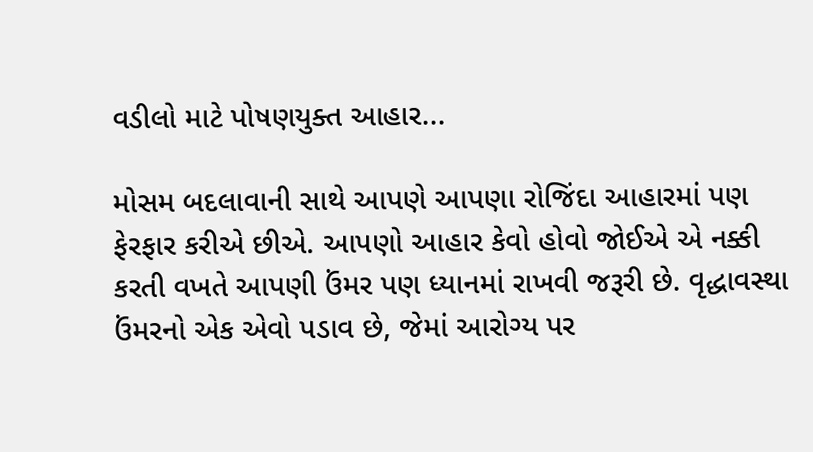વડીલો માટે પોષણયુક્ત આહાર...

મોસમ બદલાવાની સાથે આપણે આપણા રોજિંદા આહારમાં પણ ફેરફાર કરીએ છીએ. આપણો આહાર કેવો હોવો જોઈએ એ નક્કી કરતી વખતે આપણી ઉંમર પણ ધ્યાનમાં રાખવી જરૂરી છે. વૃદ્ધાવસ્થા ઉંમરનો એક એવો પડાવ છે, જેમાં આરોગ્ય પર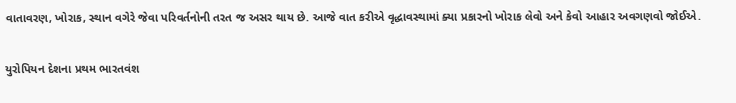વાતાવરણ, ખોરાક, સ્થાન વગેરે જેવા પરિવર્તનોની તરત જ અસર થાય છે. આજે વાત કરીએ વૃદ્ધાવસ્થામાં ક્યા પ્રકારનો ખોરાક લેવો અને કેવો આહાર અવગણવો જોઈએ.

યુરોપિયન દેશના પ્રથમ ભારતવંશ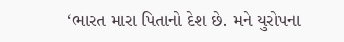‘ભારત મારા પિતાનો દેશ છે. મને યુરોપના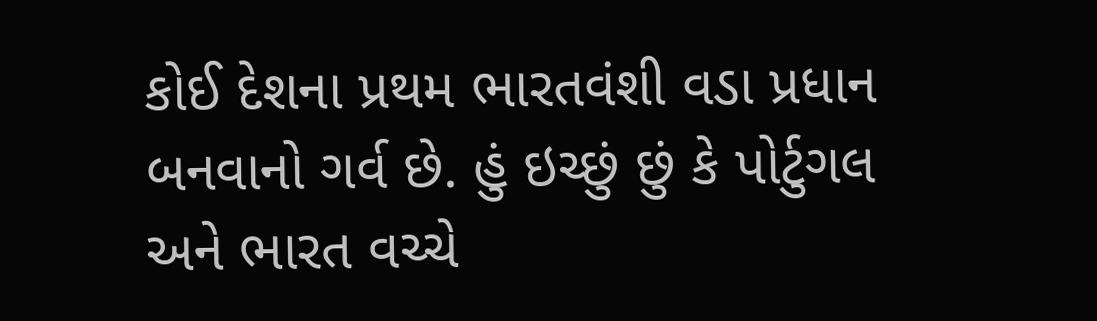કોઈ દેશના પ્રથમ ભારતવંશી વડા પ્રધાન બનવાનો ગર્વ છે. હું ઇચ્છું છું કે પોર્ટુગલ અને ભારત વચ્ચે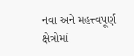નવા અને મહત્ત્વપૂર્ણ ક્ષેત્રોમાં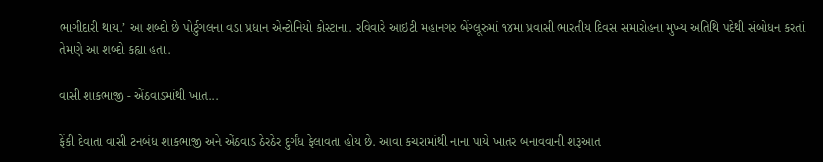ભાગીદારી થાય.’ આ શબ્દો છે પોર્ટુગલના વડા પ્રધાન એન્ટોનિયો કોસ્ટાના. રવિવારે આઇટી મહાનગર બેંગ્લૂરુમાં ૧૪મા પ્રવાસી ભારતીય દિવસ સમારોહના મુખ્ય અતિથિ પદેથી સંબોધન કરતાં તેમણે આ શબ્દો કહ્યા હતા.

વાસી શાકભાજી - એંઠવાડમાંથી ખાત...

ફેંકી દેવાતા વાસી ટનબંધ શાકભાજી અને એંઠવાડ ઠેરઠેર દુર્ગંધ ફેલાવતા હોય છે. આવા કચરામાંથી નાના પાયે ખાતર બનાવવાની શરૂઆત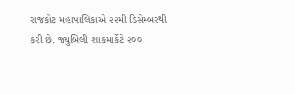રાજકોટ મહાપાલિકાએ ૨૨મી ડિસેમ્બરથી કરી છે. જ્યુબિલી શાકમાર્કેટે ૨૦૦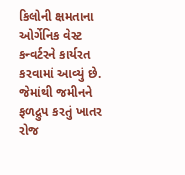કિલોની ક્ષમતાના ઓર્ગેનિક વેસ્ટ કન્વર્ટરને કાર્યરત કરવામાં આવ્યું છે. જેમાંથી જમીનને ફળદ્રુપ કરતું ખાતર રોજ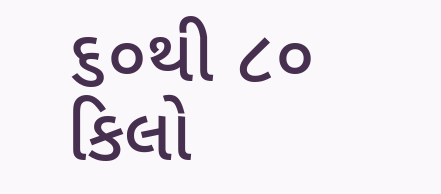૬૦થી ૮૦ કિલો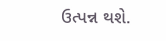ઉત્પન્ન થશે.